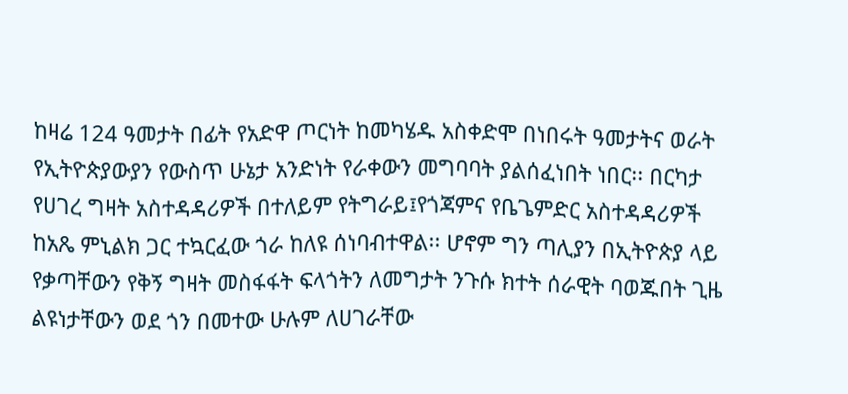ከዛሬ 124 ዓመታት በፊት የአድዋ ጦርነት ከመካሄዱ አስቀድሞ በነበሩት ዓመታትና ወራት የኢትዮጵያውያን የውስጥ ሁኔታ አንድነት የራቀውን መግባባት ያልሰፈነበት ነበር፡፡ በርካታ የሀገረ ግዛት አስተዳዳሪዎች በተለይም የትግራይ፤የጎጃምና የቤጌምድር አስተዳዳሪዎች ከአጼ ምኒልክ ጋር ተኳርፈው ጎራ ከለዩ ሰነባብተዋል፡፡ ሆኖም ግን ጣሊያን በኢትዮጵያ ላይ የቃጣቸውን የቅኝ ግዛት መስፋፋት ፍላጎትን ለመግታት ንጉሱ ክተት ሰራዊት ባወጁበት ጊዜ ልዩነታቸውን ወደ ጎን በመተው ሁሉም ለሀገራቸው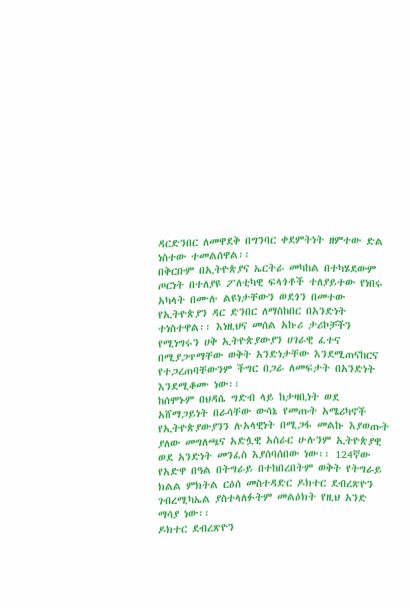ዳርድንበር ለመዋደቅ በግንባር ቀደምትነት ዘምተው ድል ነስተው ተመልሰዋል፡፡
በቅርቡም በኢትዮጵያና ኤርትራ መካከል በተካሄደውም ጦርነት በተለያዩ ፖለቲካዊ ፍላጎቶች ተለያይተው የነበሩ አካላት በሙሉ ልዩነታቸውን ወደጎን በመተው የኢትዮጵያን ዳር ድንበር ለማስከበር በአንድነት ተነስተዋል፡፡ እነዚህና መሰል አኩሪ ታሪኮቻችን የሚነግሩን ሀቅ ኢትዮጵያውያን ሀገራዊ ፈተና በሚያጋጥማቸው ወቅት አንድነታቸው እንደሚጠናከርና የተጋረጠባቸውንም ችግር በጋራ ለመፍታት በአንድነት እንደሚቆሙ ነው፡፡
ከሰሞኑም በህዳሴ ግድብ ላይ ከታዛቢነት ወደ አሸማጋይነት በራሳቸው ውሳኔ የመጡት አሜሪካኖች የኢትዮጵያውያንን ሉአላዊነት በሚጋፋ መልኩ እያወጡት ያለው መግለጫና አድሏዊ አሰራር ሁሉንም ኢትዮጵያዊ ወደ አንድነት መንፈስ እያሰባሰበው ነው፡፡ 124ኛው የአድዋ በዓል በትግራይ በተከበረበትም ወቅት የትግራይ ክልል ምክትል ርዕሰ መስተዳድር ዶክተር ደብረጽዮን ገብረሚካኤል ያስተላለፉትም መልዕክት የዚህ አንድ ማሳያ ነው፡፡
ዶክተር ደብረጽዮን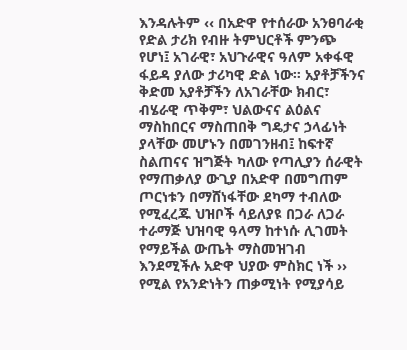እንዳሉትም ‹‹ በአድዋ የተሰራው አንፀባራቂ የድል ታሪክ የብዙ ትምህርቶች ምንጭ የሆነ፤ አገራዊ፣ አህጉራዊና ዓለም አቀፋዊ ፋይዳ ያለው ታሪካዊ ድል ነው። አያቶቻችንና ቅድመ አያቶቻችን ለአገራቸው ክብር፣ ብሄራዊ ጥቅም፣ ህልውናና ልዕልና ማስከበርና ማስጠበቅ ግዴታና ኃላፊነት ያላቸው መሆኑን በመገንዘብ፤ ከፍተኛ ስልጠናና ዝግጅት ካለው የጣሊያን ሰራዊት የማጠቃለያ ውጊያ በአድዋ በመግጠም ጦርነቱን በማሸነፋቸው ደካማ ተብለው የሚፈረጁ ህዝቦች ሳይለያዩ በጋራ ለጋራ ተራማጅ ህዝባዊ ዓላማ ከተነሱ ሊገመት የማይችል ውጤት ማስመዝገብ እንደሚችሉ አድዋ ህያው ምስክር ነች ›› የሚል የአንድነትን ጠቃሚነት የሚያሳይ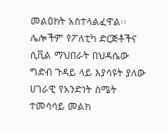መልዕክት አስተላልፈዋል፡፡
ሌሎችም የፖለቲካ ድርጅቶችና ሲቪል ማህበራት በህዳሴው ግድብ ጉዳይ ላይ እያሳዩት ያለው ሀገራዊ የአንድነት ስሜት ተመሳሳይ መልክ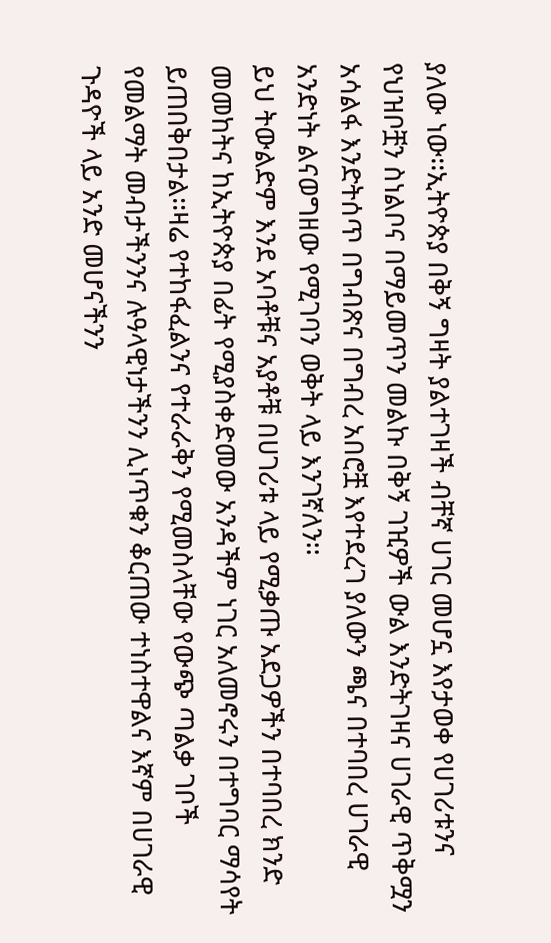ያለው ነው፡፡ኢትዮጵያ በቅኝ ግዛት ያልተገዛች ብቸኛ ሀገር መሆኗ እየታወቀ የሀገሪቱንና የህዝቦቿን ስነልቦና በማይመጥን መልኩ በቅኝ ገዢዎች ውል እንድትገዛና ሀገራዊ ጥቅሟን አሳልፋ እንድትሰጥ በግብጽና በግብረ አበሮቿ እየተደረገ ያለውን ጫና በተባበረ ሀገራዊ አንድነት ልናወግዘው የሚገባን ወቅት ላይ እንገኛለን፡፡
ይህ ትውልድም እንደ አባቶቹና አያቶቹ በሀገሪቱ ላይ የሚቃጡ አደጋዎችን በተባበረ ክንድ መመከትና ከኢትዮጵያ በፊት የሚያስቀድመው አንዳችም ነገር አለመኖሩን በተግባር ማሳየት ይጠበቅበታል፡፡ዛሬ የተከፋፈልንና የተራራቅን የሚመስላቸው የውጭ ጣልቃ ገቦች የመልማት መብታችንንና ሉዓላዊነታችንን ሊነጥቁን ቆርጠው ተነስተዋልና እኛም በሀገራዊ ጉዳዮች ላይ አንድ መሆናችንን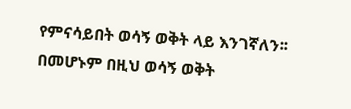የምናሳይበት ወሳኝ ወቅት ላይ እንገኛለን፡፡በመሆኑም በዚህ ወሳኝ ወቅት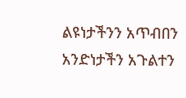ልዩነታችንን አጥብበን አንድነታችን አጉልተን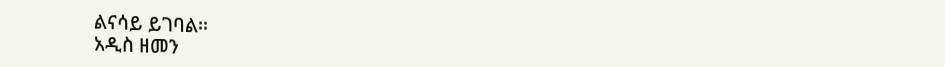ልናሳይ ይገባል፡፡
አዲስ ዘመን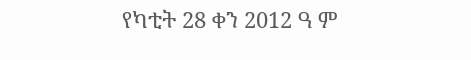የካቲት 28 ቀን 2012 ዓ ም